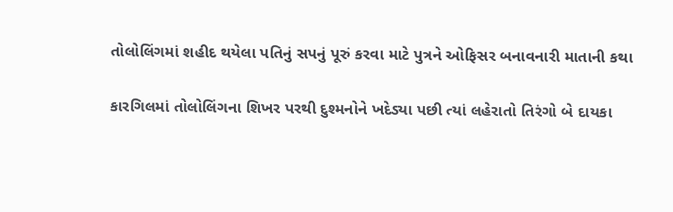તોલોલિંગમાં શહીદ થયેલા પતિનું સપનું પૂરું કરવા માટે પુત્રને ઓફિસર બનાવનારી માતાની કથા

કારગિલમાં તોલોલિંગના શિખર પરથી દુશ્મનોને ખદેડ્યા પછી ત્યાં લહેરાતો તિરંગો બે દાયકા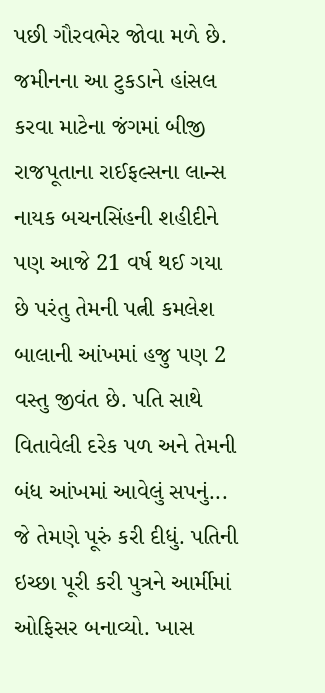પછી ગૌરવભેર જોવા મળે છે. જમીનના આ ટુકડાને હાંસલ કરવા માટેના જંગમાં બીજી રાજપૂતાના રાઈફલ્સના લાન્સ નાયક બચનસિંહની શહીદીને પણ આજે 21 વર્ષ થઈ ગયા છે પરંતુ તેમની પત્ની કમલેશ બાલાની આંખમાં હજુ પણ 2 વસ્તુ જીવંત છે. પતિ સાથે વિતાવેલી દરેક પળ અને તેમની બંધ આંખમાં આવેલું સપનું... જે તેમણે પૂરું કરી દીધું. પતિની ઇચ્છા પૂરી કરી પુત્રને આર્મીમાં ઓફિસર બનાવ્યો. ખાસ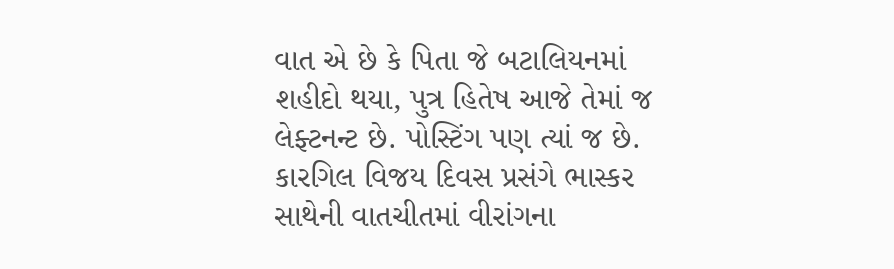વાત એ છે કે પિતા જે બટાલિયનમાં શહીદો થયા, પુત્ર હિતેષ આજે તેમાં જ લેફ્ટનન્ટ છે. પોસ્ટિંગ પણ ત્યાં જ છે. કારગિલ વિજય દિવસ પ્રસંગે ભાસ્કર સાથેની વાતચીતમાં વીરાંગના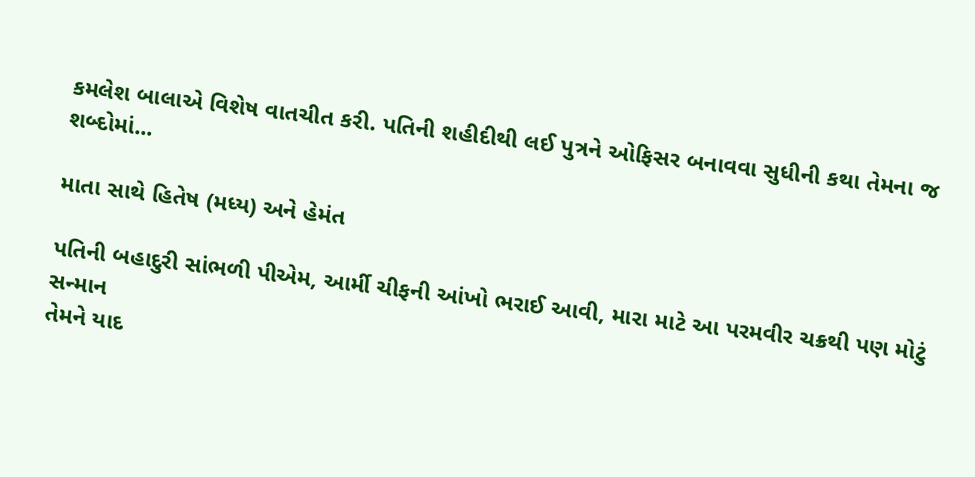કમલેશ બાલાએ વિશેષ વાતચીત કરી. પતિની શહીદીથી લઈ પુત્રને ઓફિસર બનાવવા સુધીની કથા તેમના જ શબ્દોમાં...

માતા સાથે હિતેષ (મધ્ય) અને હેમંત

પતિની બહાદુરી સાંભળી પીએમ, આર્મી ચીફની આંખો ભરાઈ આવી, મારા માટે આ પરમવીર ચક્રથી પણ મોટું સન્માન
તેમને યાદ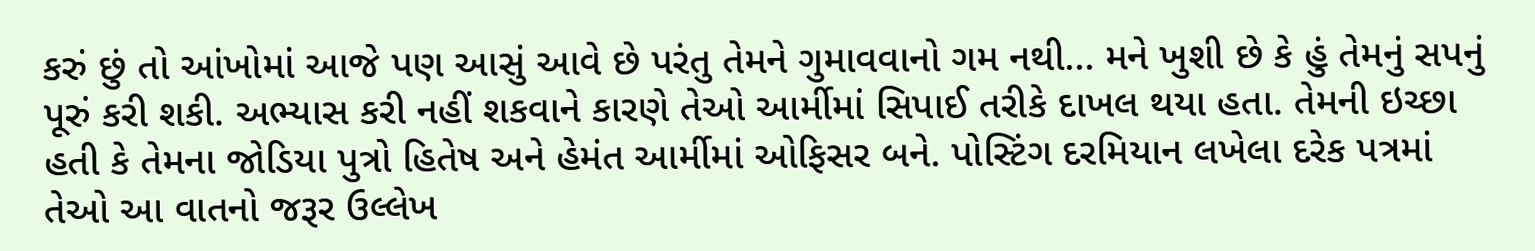કરું છું તો આંખોમાં આજે પણ આસું આવે છે પરંતુ તેમને ગુમાવવાનો ગમ નથી... મને ખુશી છે કે હું તેમનું સપનું પૂરું કરી શકી. અભ્યાસ કરી નહીં શકવાને કારણે તેઓ આર્મીમાં સિપાઈ તરીકે દાખલ થયા હતા. તેમની ઇચ્છા હતી કે તેમના જોડિયા પુત્રો હિતેષ અને હેમંત આર્મીમાં ઓફિસર બને. પોસ્ટિંગ દરમિયાન લખેલા દરેક પત્રમાં તેઓ આ વાતનો જરૂર ઉલ્લેખ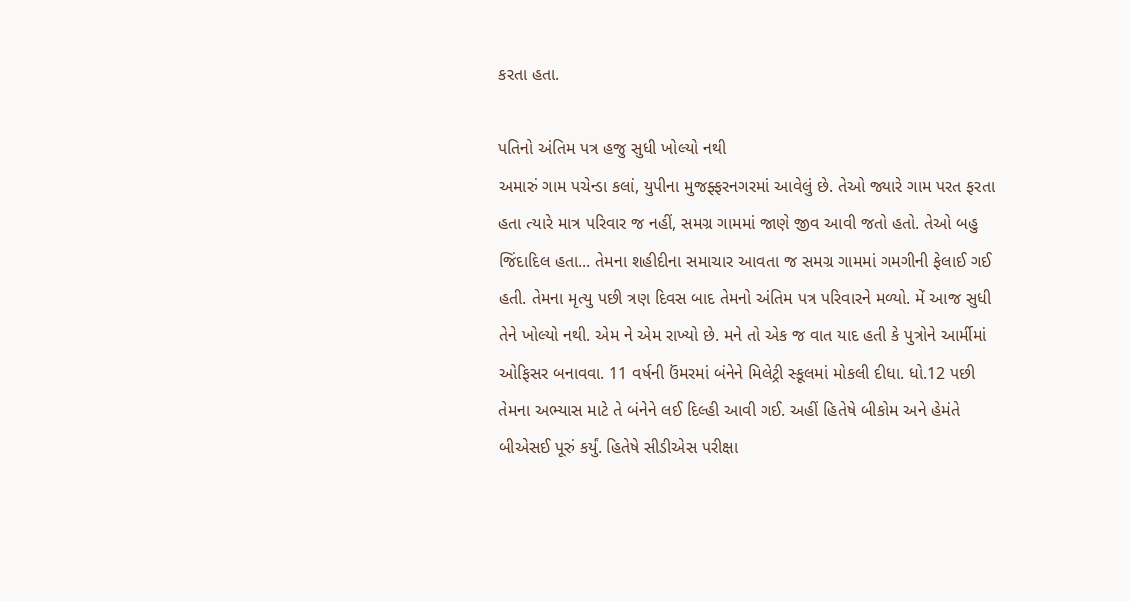કરતા હતા.

પતિનો અંતિમ પત્ર હજુ સુધી ખોલ્યો નથી
અમારું ગામ પચેન્ડા કલાં, યુપીના મુજફ્ફરનગરમાં આવેલું છે. તેઓ જ્યારે ગામ પરત ફરતા હતા ત્યારે માત્ર પરિવાર જ નહીં, સમગ્ર ગામમાં જાણે જીવ આવી જતો હતો. તેઓ બહુ જિંદાદિલ હતા... તેમના શહીદીના સમાચાર આવતા જ સમગ્ર ગામમાં ગમગીની ફેલાઈ ગઈ હતી. તેમના મૃત્યુ પછી ત્રણ દિવસ બાદ તેમનો અંતિમ પત્ર પરિવારને મળ્યો. મેં આજ સુધી તેને ખોલ્યો નથી. એમ ને એમ રાખ્યો છે. મને તો એક જ વાત યાદ હતી કે પુત્રોને આર્મીમાં ઓફિસર બનાવવા. 11 વર્ષની ઉંમરમાં બંનેને મિલેટ્રી સ્કૂલમાં મોકલી દીધા. ધો.12 પછી તેમના અભ્યાસ માટે તે બંનેને લઈ દિલ્હી આવી ગઈ. અહીં હિતેષે બીકોમ અને હેમંતે બીએસઈ પૂરું કર્યું. હિતેષે સીડીએસ પરીક્ષા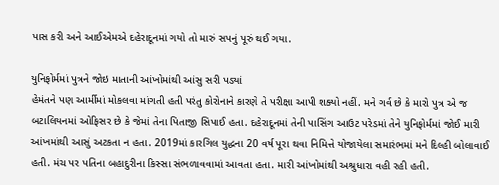પાસ કરી અને આઈએમએ દહેરાદૂનમાં ગયો તો મારું સપનું પૂરું થઈ ગયા.

યુનિફોર્મમાં પુત્રને જોઇ માતાની આંખોમાંથી આંસુ સરી પડ્યાં
હેમંતને પણ આર્મીમાં મોકલવા માંગતી હતી પરંતુ કોરોનાને કારણે તે પરીક્ષા આપી શક્યો નહીં. મને ગર્વ છે કે મારો પુત્ર એ જ બટાલિયનમાં ઓફિસર છે કે જેમાં તેના પિતાજી સિપાઈ હતા. દહેરાદૂનમાં તેની પાસિંગ આઉટ પરેડમાં તેને યુનિફોર્મમાં જોઈ મારી આંખમાંથી આસું અટકતા ન હતા. 2019માં કારગિલ યુદ્ધના 20 વર્ષ પૂરા થવા નિમિત્તે યોજાયેલા સમારંભમાં મને દિલ્હી બોલાવાઈ હતી. મંચ પર પતિના બહાદુરીના કિસ્સા સંભળાવવામાં આવતા હતા. મારી આંખોમાંથી અશ્રુધારા વહી રહી હતી.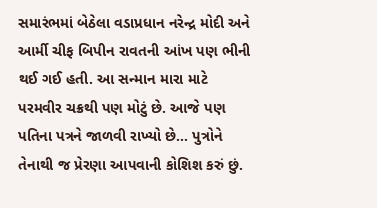સમારંભમાં બેઠેલા વડાપ્રધાન નરેન્દ્ર મોદી અને આર્મી ચીફ બિપીન રાવતની આંખ પણ ભીની થઈ ગઈ હતી. આ સન્માન મારા માટે પરમવીર ચક્રથી પણ મોટું છે. આજે પણ પતિના પત્રને જાળવી રાખ્યો છે... પુત્રોને તેનાથી જ પ્રેરણા આપવાની કોશિશ કરું છું.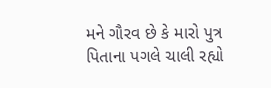મને ગૌરવ છે કે મારો પુત્ર પિતાના પગલે ચાલી રહ્યો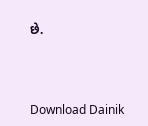છે.



Download Dainik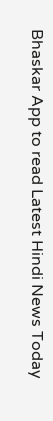Bhaskar App to read Latest Hindi News Today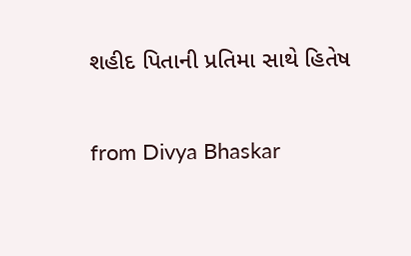શહીદ પિતાની પ્રતિમા સાથે હિતેષ


from Divya Bhaskar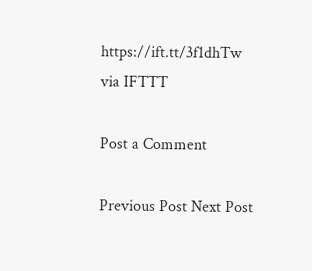https://ift.tt/3f1dhTw
via IFTTT

Post a Comment

Previous Post Next Post